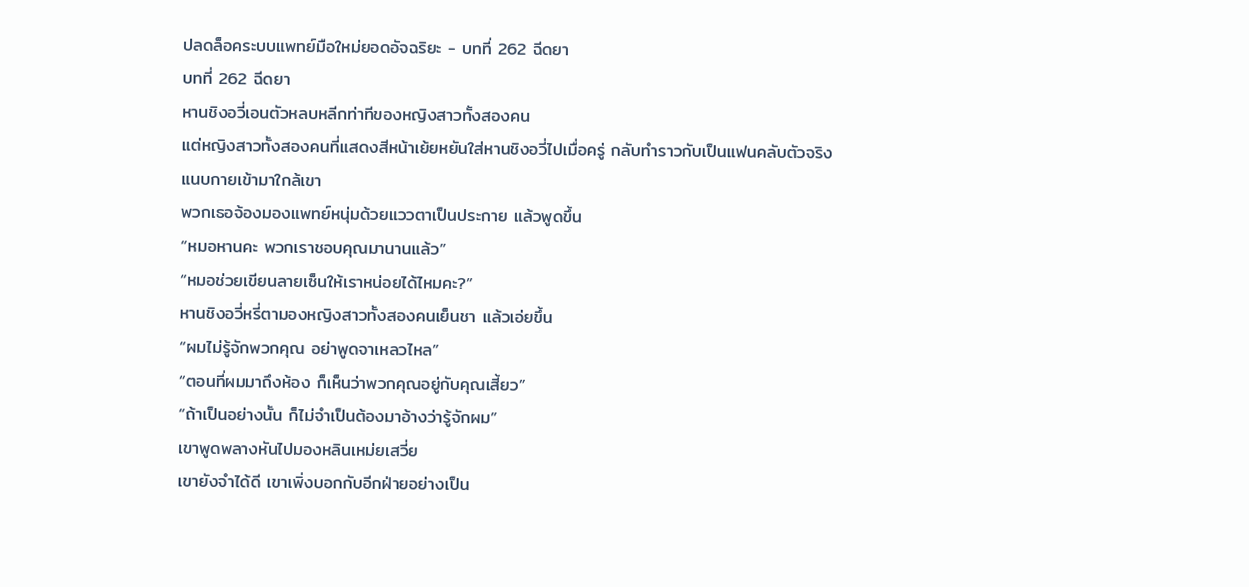ปลดล็อคระบบแพทย์มือใหม่ยอดอัจฉริยะ - บทที่ 262 ฉีดยา
บทที่ 262 ฉีดยา
หานชิงอวี่เอนตัวหลบหลีกท่าทีของหญิงสาวทั้งสองคน
แต่หญิงสาวทั้งสองคนที่แสดงสีหน้าเย้ยหยันใส่หานชิงอวี่ไปเมื่อครู่ กลับทำราวกับเป็นแฟนคลับตัวจริงแนบกายเข้ามาใกล้เขา
พวกเธอจ้องมองแพทย์หนุ่มด้วยแววตาเป็นประกาย แล้วพูดขึ้น
“หมอหานคะ พวกเราชอบคุณมานานแล้ว”
“หมอช่วยเขียนลายเซ็นให้เราหน่อยได้ไหมคะ?”
หานชิงอวี่หรี่ตามองหญิงสาวทั้งสองคนเย็นชา แล้วเอ่ยขึ้น
“ผมไม่รู้จักพวกคุณ อย่าพูดจาเหลวไหล”
“ตอนที่ผมมาถึงห้อง ก็เห็นว่าพวกคุณอยู่กับคุณเสี้ยว”
“ถ้าเป็นอย่างนั้น ก็ไม่จำเป็นต้องมาอ้างว่ารู้จักผม”
เขาพูดพลางหันไปมองหลินเหม่ยเสวี่ย
เขายังจำได้ดี เขาเพิ่งบอกกับอีกฝ่ายอย่างเป็น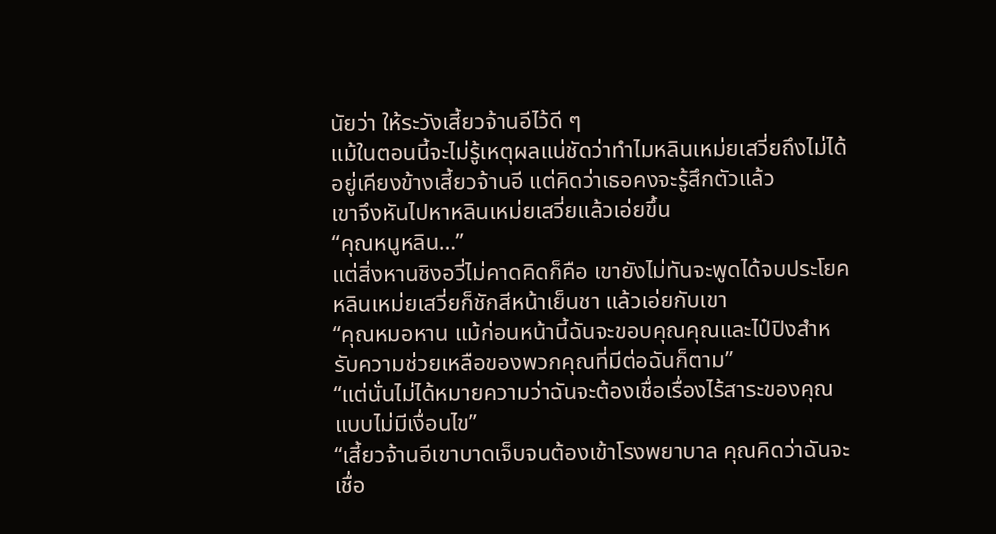นัยว่า ให้ระวังเสี้ยวจ้านอีไว้ดี ๆ
แม้ในตอนนี้จะไม่รู้เหตุผลแน่ชัดว่าทำไมหลินเหม่ยเสวี่ยถึงไม่ได้อยู่เคียงข้างเสี้ยวจ้านอี แต่คิดว่าเธอคงจะรู้สึกตัวแล้ว
เขาจึงหันไปหาหลินเหม่ยเสวี่ยแล้วเอ่ยขึ้น
“คุณหนูหลิน…”
แต่สิ่งหานชิงอวี่ไม่คาดคิดก็คือ เขายังไม่ทันจะพูดได้จบประโยค หลินเหม่ยเสวี่ยก็ชักสีหน้าเย็นชา แล้วเอ่ยกับเขา
“คุณหมอหาน แม้ก่อนหน้านี้ฉันจะขอบคุณคุณและไป๋ปิงสำหรับความช่วยเหลือของพวกคุณที่มีต่อฉันก็ตาม”
“แต่นั่นไม่ได้หมายความว่าฉันจะต้องเชื่อเรื่องไร้สาระของคุณแบบไม่มีเงื่อนไข”
“เสี้ยวจ้านอีเขาบาดเจ็บจนต้องเข้าโรงพยาบาล คุณคิดว่าฉันจะเชื่อ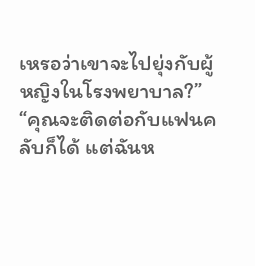เหรอว่าเขาจะไปยุ่งกับผู้หญิงในโรงพยาบาล?”
“คุณจะติดต่อกับแฟนคลับก็ได้ แต่ฉันห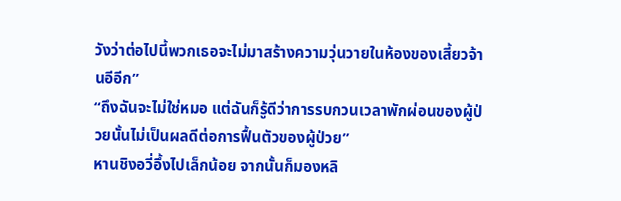วังว่าต่อไปนี้พวกเธอจะไม่มาสร้างความวุ่นวายในห้องของเสี้ยวจ้านอีอีก”
“ถึงฉันจะไม่ใช่หมอ แต่ฉันก็รู้ดีว่าการรบกวนเวลาพักผ่อนของผู้ป่วยนั้นไม่เป็นผลดีต่อการฟื้นตัวของผู้ป่วย”
หานชิงอวี่อึ้งไปเล็กน้อย จากนั้นก็มองหลิ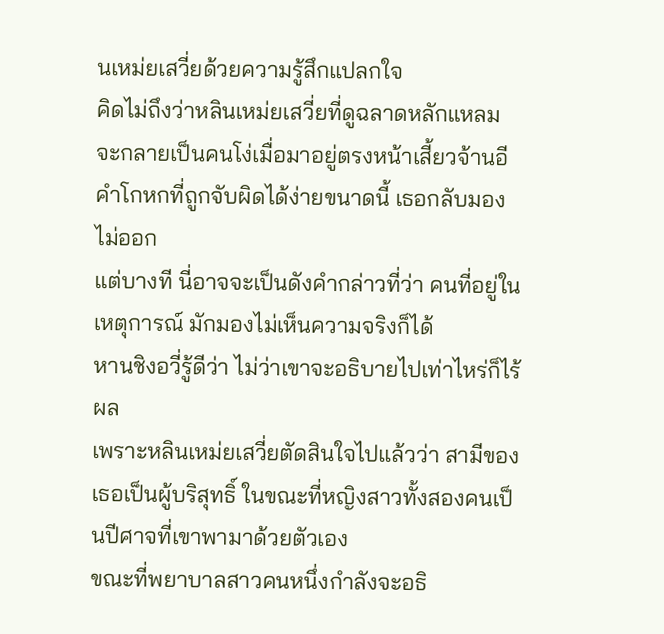นเหม่ยเสวี่ยด้วยความรู้สึกแปลกใจ
คิดไม่ถึงว่าหลินเหม่ยเสวี่ยที่ดูฉลาดหลักแหลม จะกลายเป็นคนโง่เมื่อมาอยู่ตรงหน้าเสี้ยวจ้านอี
คำโกหกที่ถูกจับผิดได้ง่ายขนาดนี้ เธอกลับมองไม่ออก
แต่บางที นี่อาจจะเป็นดังคำกล่าวที่ว่า คนที่อยู่ในเหตุการณ์ มักมองไม่เห็นความจริงก็ได้
หานชิงอวี่รู้ดีว่า ไม่ว่าเขาจะอธิบายไปเท่าไหร่ก็ไร้ผล
เพราะหลินเหม่ยเสวี่ยตัดสินใจไปแล้วว่า สามีของเธอเป็นผู้บริสุทธิ์ ในขณะที่หญิงสาวทั้งสองคนเป็นปีศาจที่เขาพามาด้วยตัวเอง
ขณะที่พยาบาลสาวคนหนึ่งกำลังจะอธิ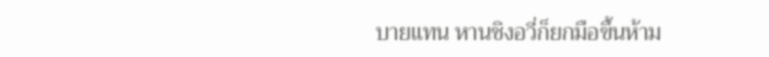บายแทน หานชิงอวี่ก็ยกมือขึ้นห้าม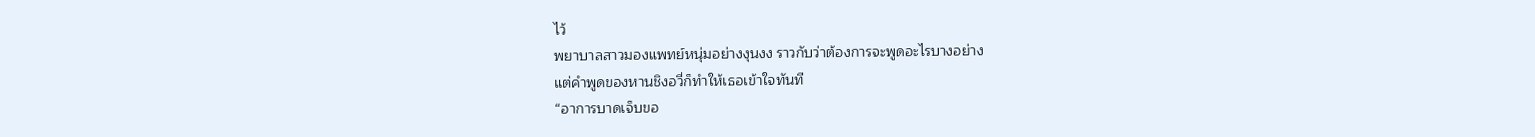ไว้
พยาบาลสาวมองแพทย์หนุ่มอย่างงุนงง ราวกับว่าต้องการจะพูดอะไรบางอย่าง
แต่คำพูดของหานชิงอวี่ก็ทำให้เธอเข้าใจทันที
“อาการบาดเจ็บขอ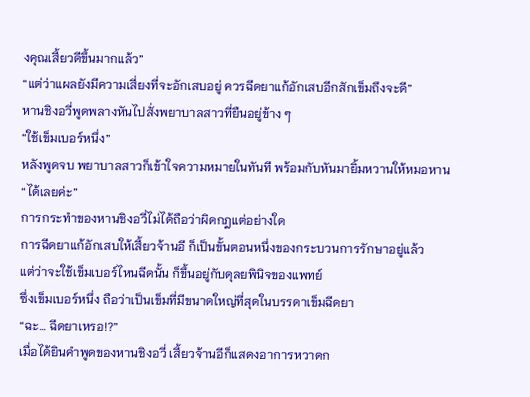งคุณเสี้ยวดีขึ้นมากแล้ว”
“แต่ว่าแผลยังมีความเสี่ยงที่จะอักเสบอยู่ ควรฉีดยาแก้อักเสบอีกสักเข็มถึงจะดี”
หานชิงอวี่พูดพลางหันไปสั่งพยาบาลสาวที่ยืนอยู่ข้าง ๆ
“ใช้เข็มเบอร์หนึ่ง”
หลังพูดจบ พยาบาลสาวก็เข้าใจความหมายในทันที พร้อมกับหันมายิ้มหวานให้หมอหาน
“ได้เลยค่ะ”
การกระทำของหานชิงอวี่ไม่ได้ถือว่าผิดกฎแต่อย่างใด
การฉีดยาแก้อักเสบให้เสี้ยวจ้านอี ก็เป็นขั้นตอนหนึ่งของกระบวนการรักษาอยู่แล้ว
แต่ว่าจะใช้เข็มเบอร์ไหนฉีดนั้น ก็ขึ้นอยู่กับดุลยพินิจของแพทย์
ซึ่งเข็มเบอร์หนึ่ง ถือว่าเป็นเข็มที่มีขนาดใหญ่ที่สุดในบรรดาเข็มฉีดยา
“ฉะ… ฉีดยาเหรอ!?”
เมื่อได้ยินคำพูดของหานชิงอวี่ เสี้ยวจ้านอีก็แสดงอาการหวาดก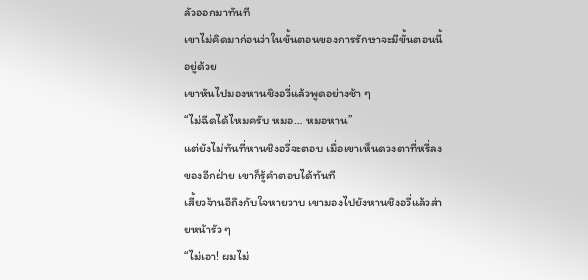ลัวออกมาทันที
เขาไม่คิดมาก่อนว่าในขั้นตอนของการรักษาจะมีขั้นตอนนี้อยู่ด้วย
เขาหันไปมองหานชิงอวี่แล้วพูดอย่างช้า ๆ
“ไม่ฉีดได้ไหมครับ หมอ… หมอหาน”
แต่ยังไม่ทันที่หานชิงอวี่จะตอบ เมื่อเขาเห็นดวงตาที่หรี่ลงของอีกฝ่าย เขาก็รู้คำตอบได้ทันที
เสี้ยวจ้านอีถึงกับใจหายวาบ เขามองไปยังหานชิงอวี่แล้วส่ายหน้ารัว ๆ
“ไม่เอา! ผมไม่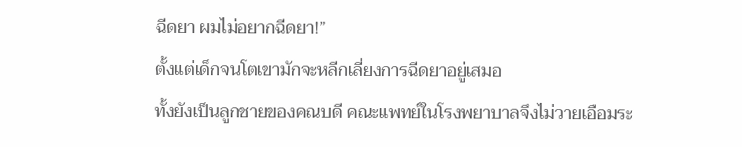ฉีดยา ผมไม่อยากฉีดยา!”
ตั้งแต่เด็กจนโตเขามักจะหลีกเลี่ยงการฉีดยาอยู่เสมอ
ทั้งยังเป็นลูกชายของคณบดี คณะแพทย์ในโรงพยาบาลจึงไม่วายเอือมระ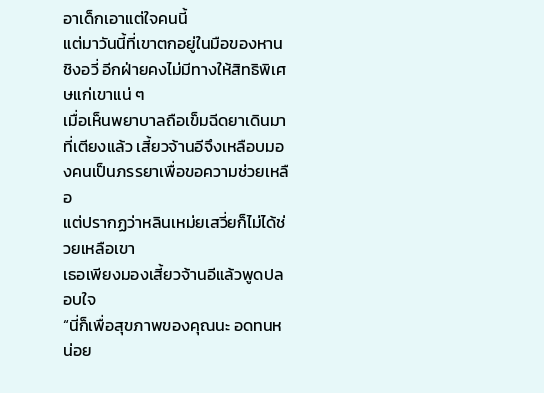อาเด็กเอาแต่ใจคนนี้
แต่มาวันนี้ที่เขาตกอยู่ในมือของหานชิงอวี่ อีกฝ่ายคงไม่มีทางให้สิทธิพิเศษแก่เขาแน่ ๆ
เมื่อเห็นพยาบาลถือเข็มฉีดยาเดินมาที่เตียงแล้ว เสี้ยวจ้านอีจึงเหลือบมองคนเป็นภรรยาเพื่อขอความช่วยเหลือ
แต่ปรากฏว่าหลินเหม่ยเสวี่ยก็ไม่ได้ช่วยเหลือเขา
เธอเพียงมองเสี้ยวจ้านอีแล้วพูดปลอบใจ
“นี่ก็เพื่อสุขภาพของคุณนะ อดทนหน่อย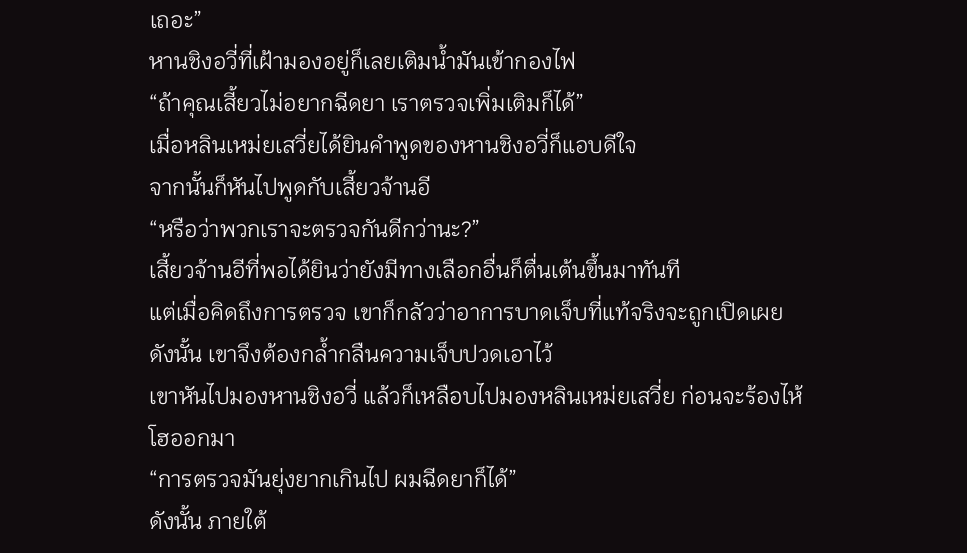เถอะ”
หานชิงอวี่ที่เฝ้ามองอยู่ก็เลยเติมน้ำมันเข้ากองไฟ
“ถ้าคุณเสี้ยวไม่อยากฉีดยา เราตรวจเพิ่มเติมก็ได้”
เมื่อหลินเหม่ยเสวี่ยได้ยินคำพูดของหานชิงอวี่ก็แอบดีใจ
จากนั้นก็หันไปพูดกับเสี้ยวจ้านอี
“หรือว่าพวกเราจะตรวจกันดีกว่านะ?”
เสี้ยวจ้านอีที่พอได้ยินว่ายังมีทางเลือกอื่นก็ตื่นเต้นขึ้นมาทันที
แต่เมื่อคิดถึงการตรวจ เขาก็กลัวว่าอาการบาดเจ็บที่แท้จริงจะถูกเปิดเผย
ดังนั้น เขาจึงต้องกล้ำกลืนความเจ็บปวดเอาไว้
เขาหันไปมองหานชิงอวี่ แล้วก็เหลือบไปมองหลินเหม่ยเสวี่ย ก่อนจะร้องไห้โฮออกมา
“การตรวจมันยุ่งยากเกินไป ผมฉีดยาก็ได้”
ดังนั้น ภายใต้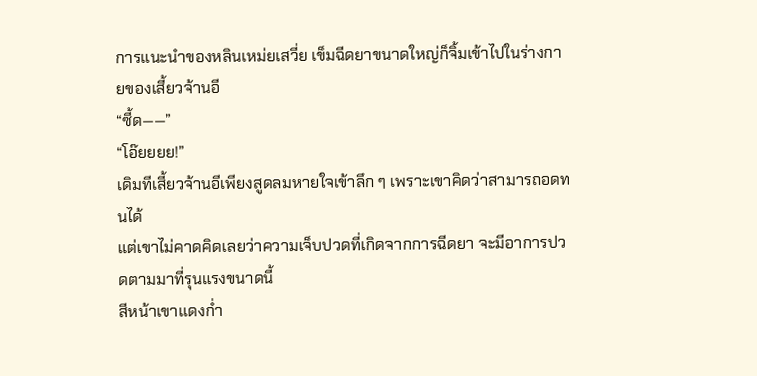การแนะนำของหลินเหม่ยเสวี่ย เข็มฉีดยาขนาดใหญ่ก็จิ้มเข้าไปในร่างกายของเสี้ยวจ้านอี
“ซี้ด——”
“โอ๊ยยยย!”
เดิมทีเสี้ยวจ้านอีเพียงสูดลมหายใจเข้าลึก ๆ เพราะเขาคิดว่าสามารถอดทนได้
แต่เขาไม่คาดคิดเลยว่าความเจ็บปวดที่เกิดจากการฉีดยา จะมีอาการปวดตามมาที่รุนแรงขนาดนี้
สีหน้าเขาแดงก่ำ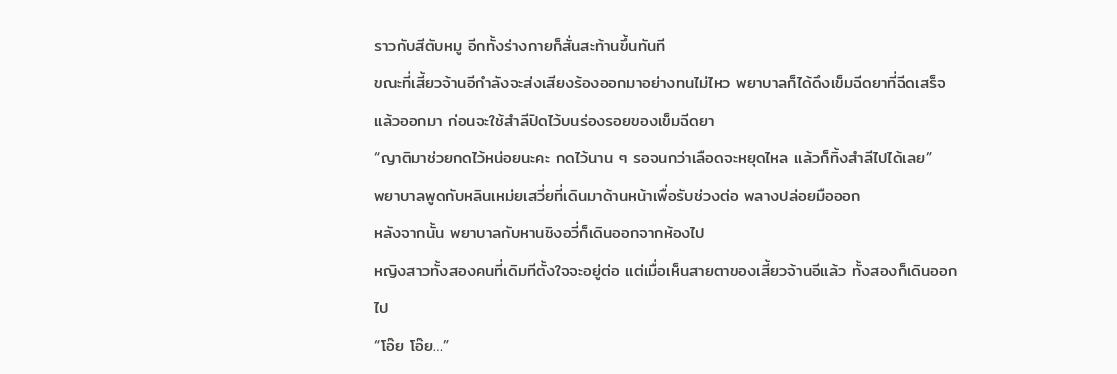ราวกับสีตับหมู อีกทั้งร่างกายก็สั่นสะท้านขึ้นทันที
ขณะที่เสี้ยวจ้านอีกำลังจะส่งเสียงร้องออกมาอย่างทนไม่ไหว พยาบาลก็ได้ดึงเข็มฉีดยาที่ฉีดเสร็จแล้วออกมา ก่อนจะใช้สำลีปิดไว้บนร่องรอยของเข็มฉีดยา
“ญาติมาช่วยกดไว้หน่อยนะคะ กดไว้นาน ๆ รอจนกว่าเลือดจะหยุดไหล แล้วก็ทิ้งสำลีไปได้เลย”
พยาบาลพูดกับหลินเหม่ยเสวี่ยที่เดินมาด้านหน้าเพื่อรับช่วงต่อ พลางปล่อยมือออก
หลังจากนั้น พยาบาลกับหานชิงอวี่ก็เดินออกจากห้องไป
หญิงสาวทั้งสองคนที่เดิมทีตั้งใจจะอยู่ต่อ แต่เมื่อเห็นสายตาของเสี้ยวจ้านอีแล้ว ทั้งสองก็เดินออกไป
“โอ๊ย โอ๊ย…”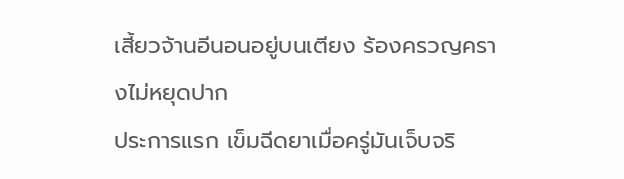เสี้ยวจ้านอีนอนอยู่บนเตียง ร้องครวญครางไม่หยุดปาก
ประการแรก เข็มฉีดยาเมื่อครู่มันเจ็บจริ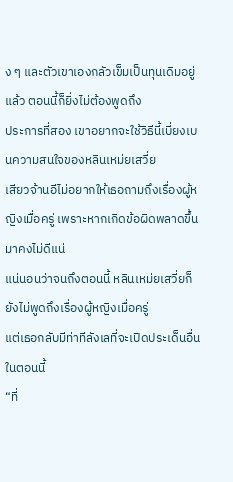ง ๆ และตัวเขาเองกลัวเข็มเป็นทุนเดิมอยู่แล้ว ตอนนี้ก็ยิ่งไม่ต้องพูดถึง
ประการที่สอง เขาอยากจะใช้วิธีนี้เบี่ยงเบนความสนใจของหลินเหม่ยเสวี่ย
เสียวจ้านอีไม่อยากให้เธอถามถึงเรื่องผู้หญิงเมื่อครู่ เพราะหากเกิดข้อผิดพลาดขึ้นมาคงไม่ดีแน่
แน่นอนว่าจนถึงตอนนี้ หลินเหม่ยเสวี่ยก็ยังไม่พูดถึงเรื่องผู้หญิงเมื่อครู่
แต่เธอกลับมีท่าทีลังเลที่จะเปิดประเด็นอื่นในตอนนี้
“ที่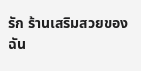รัก ร้านเสริมสวยของฉัน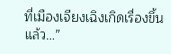ที่เมืองเจียงเฉิงเกิดเรื่องขึ้นแล้ว…”